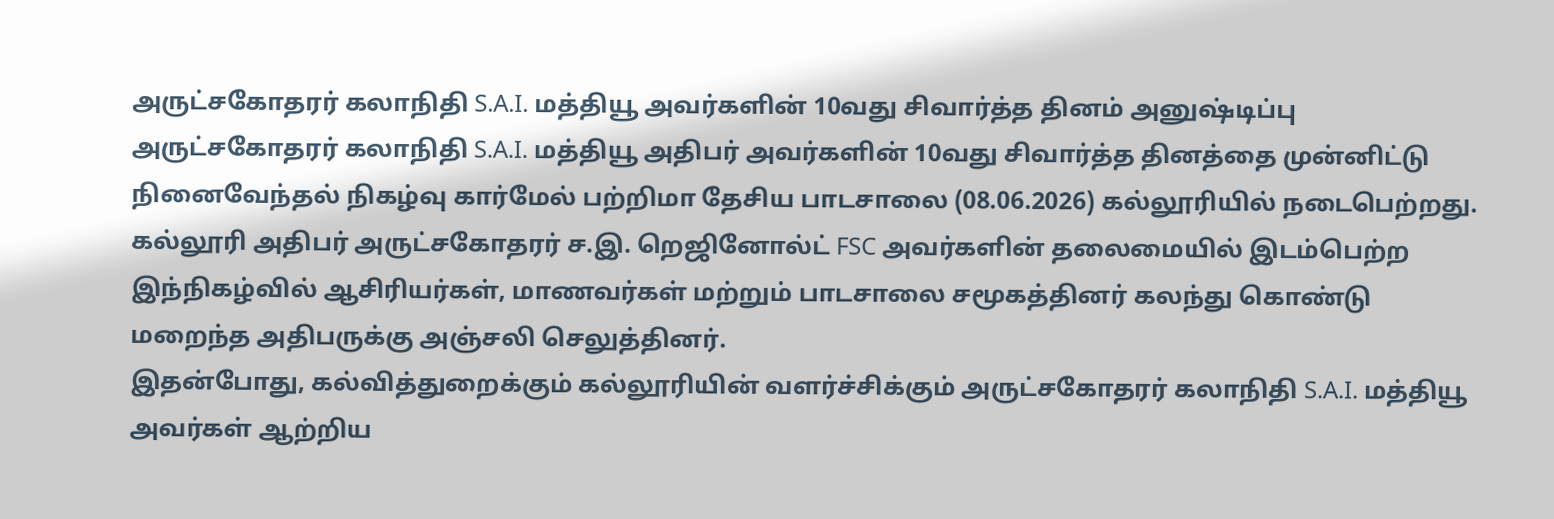அருட்சகோதரர் கலாநிதி S.A.I. மத்தியூ அவர்களின் 10வது சிவார்த்த தினம் அனுஷ்டிப்பு
அருட்சகோதரர் கலாநிதி S.A.I. மத்தியூ அதிபர் அவர்களின் 10வது சிவார்த்த தினத்தை முன்னிட்டு நினைவேந்தல் நிகழ்வு கார்மேல் பற்றிமா தேசிய பாடசாலை (08.06.2026) கல்லூரியில் நடைபெற்றது.
கல்லூரி அதிபர் அருட்சகோதரர் ச.இ. றெஜினோல்ட் FSC அவர்களின் தலைமையில் இடம்பெற்ற இந்நிகழ்வில் ஆசிரியர்கள், மாணவர்கள் மற்றும் பாடசாலை சமூகத்தினர் கலந்து கொண்டு மறைந்த அதிபருக்கு அஞ்சலி செலுத்தினர்.
இதன்போது, கல்வித்துறைக்கும் கல்லூரியின் வளர்ச்சிக்கும் அருட்சகோதரர் கலாநிதி S.A.I. மத்தியூ அவர்கள் ஆற்றிய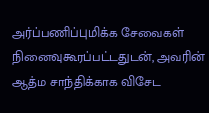அர்ப்பணிப்புமிக்க சேவைகள் நினைவுகூரப்பட்டதுடன், அவரின் ஆத்ம சாந்திக்காக விசேட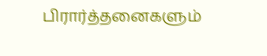பிரார்த்தனைகளும்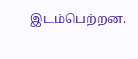இடம்பெற்றன.